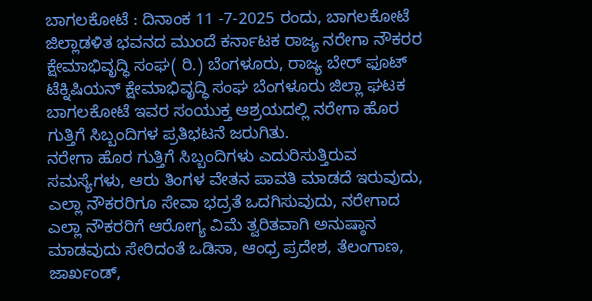ಬಾಗಲಕೋಟೆ : ದಿನಾಂಕ 11 -7-2025 ರಂದು, ಬಾಗಲಕೋಟೆ ಜಿಲ್ಲಾಡಳಿತ ಭವನದ ಮುಂದೆ ಕರ್ನಾಟಕ ರಾಜ್ಯ ನರೇಗಾ ನೌಕರರ ಕ್ಷೇಮಾಭಿವೃದ್ಧಿ ಸಂಘ( ರಿ.) ಬೆಂಗಳೂರು, ರಾಜ್ಯ ಬೇರ್ ಫೂಟ್ ಟೆಕ್ನಿಷಿಯನ್ ಕ್ಷೇಮಾಭಿವೃದ್ಧಿ ಸಂಘ ಬೆಂಗಳೂರು ಜಿಲ್ಲಾ ಘಟಕ ಬಾಗಲಕೋಟೆ ಇವರ ಸಂಯುಕ್ತ ಆಶ್ರಯದಲ್ಲಿ ನರೇಗಾ ಹೊರ ಗುತ್ತಿಗೆ ಸಿಬ್ಬಂದಿಗಳ ಪ್ರತಿಭಟನೆ ಜರುಗಿತು.
ನರೇಗಾ ಹೊರ ಗುತ್ತಿಗೆ ಸಿಬ್ಬಂದಿಗಳು ಎದುರಿಸುತ್ತಿರುವ ಸಮಸ್ಯೆಗಳು, ಆರು ತಿಂಗಳ ವೇತನ ಪಾವತಿ ಮಾಡದೆ ಇರುವುದು, ಎಲ್ಲಾ ನೌಕರರಿಗೂ ಸೇವಾ ಭದ್ರತೆ ಒದಗಿಸುವುದು, ನರೇಗಾದ ಎಲ್ಲಾ ನೌಕರರಿಗೆ ಆರೋಗ್ಯ ವಿಮೆ ತ್ವರಿತವಾಗಿ ಅನುಷ್ಠಾನ ಮಾಡವುದು ಸೇರಿದಂತೆ ಒಡಿಸಾ, ಆಂಧ್ರ ಪ್ರದೇಶ, ತೆಲಂಗಾಣ, ಜಾರ್ಖಂಡ್,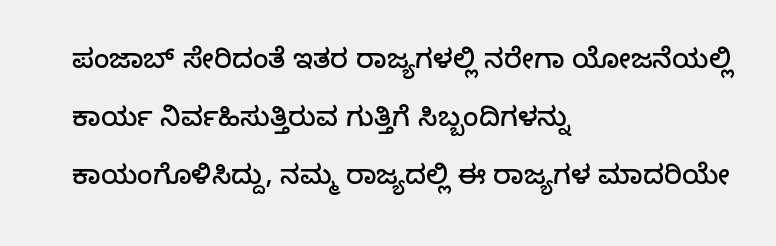ಪಂಜಾಬ್ ಸೇರಿದಂತೆ ಇತರ ರಾಜ್ಯಗಳಲ್ಲಿ ನರೇಗಾ ಯೋಜನೆಯಲ್ಲಿ ಕಾರ್ಯ ನಿರ್ವಹಿಸುತ್ತಿರುವ ಗುತ್ತಿಗೆ ಸಿಬ್ಬಂದಿಗಳನ್ನು ಕಾಯಂಗೊಳಿಸಿದ್ದು, ನಮ್ಮ ರಾಜ್ಯದಲ್ಲಿ ಈ ರಾಜ್ಯಗಳ ಮಾದರಿಯೇ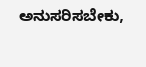ಅನುಸರಿಸಬೇಕು,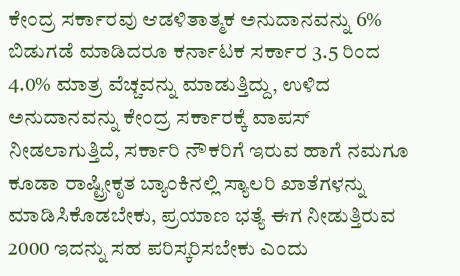ಕೇಂದ್ರ ಸರ್ಕಾರವು ಆಡಳಿತಾತ್ಮಕ ಅನುದಾನವನ್ನು 6% ಬಿಡುಗಡೆ ಮಾಡಿದರೂ ಕರ್ನಾಟಕ ಸರ್ಕಾರ 3.5 ರಿಂದ 4.0% ಮಾತ್ರ ವೆಚ್ಚವನ್ನು ಮಾಡುತ್ತಿದ್ದು, ಉಳಿದ ಅನುದಾನವನ್ನು ಕೇಂದ್ರ ಸರ್ಕಾರಕ್ಕೆ ವಾಪಸ್ ನೀಡಲಾಗುತ್ತಿದೆ, ಸರ್ಕಾರಿ ನೌಕರಿಗೆ ಇರುವ ಹಾಗೆ ನಮಗೂ ಕೂಡಾ ರಾಷ್ಟ್ರೀಕೃತ ಬ್ಯಾಂಕಿನಲ್ಲಿ ಸ್ಯಾಲರಿ ಖಾತೆಗಳನ್ನು ಮಾಡಿಸಿಕೊಡಬೇಕು, ಪ್ರಯಾಣ ಭತ್ಯೆ ಈಗ ನೀಡುತ್ತಿರುವ 2000 ಇದನ್ನು ಸಹ ಪರಿಸ್ಕರಿಸಬೇಕು ಎಂದು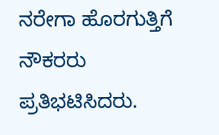ನರೇಗಾ ಹೊರಗುತ್ತಿಗೆ ನೌಕರರು ಪ್ರತಿಭಟಿಸಿದರು.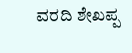ವರದಿ ಶೇಖಪ್ಪ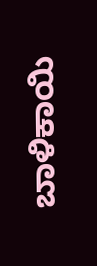ಬಾಳಿಕಾಯಿ